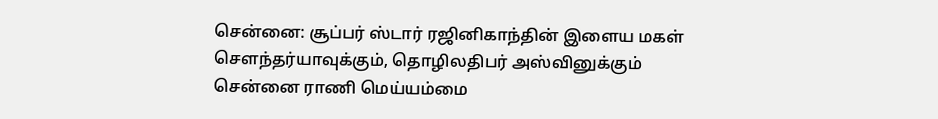சென்னை: சூப்பர் ஸ்டார் ரஜினிகாந்தின் இளைய மகள் செளந்தர்யாவுக்கும், தொழிலதிபர் அஸ்வினுக்கும் சென்னை ராணி மெய்யம்மை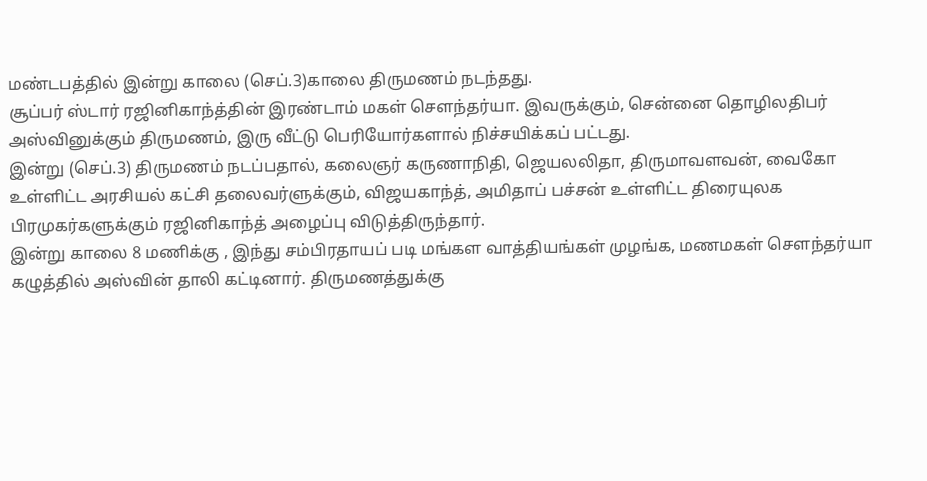மண்டபத்தில் இன்று காலை (செப்.3)காலை திருமணம் நடந்தது.
சூப்பர் ஸ்டார் ரஜினிகாந்த்தின் இரண்டாம் மகள் செளந்தர்யா. இவருக்கும், சென்னை தொழிலதிபர் அஸ்வினுக்கும் திருமணம், இரு வீட்டு பெரியோர்களால் நிச்சயிக்கப் பட்டது.
இன்று (செப்.3) திருமணம் நடப்பதால், கலைஞர் கருணாநிதி, ஜெயலலிதா, திருமாவளவன், வைகோ உள்ளிட்ட அரசியல் கட்சி தலைவர்ளுக்கும், விஜயகாந்த், அமிதாப் பச்சன் உள்ளிட்ட திரையுலக பிரமுகர்களுக்கும் ரஜினிகாந்த் அழைப்பு விடுத்திருந்தார்.
இன்று காலை 8 மணிக்கு , இந்து சம்பிரதாயப் படி மங்கள வாத்தியங்கள் முழங்க, மணமகள் செளந்தர்யா கழுத்தில் அஸ்வின் தாலி கட்டினார். திருமணத்துக்கு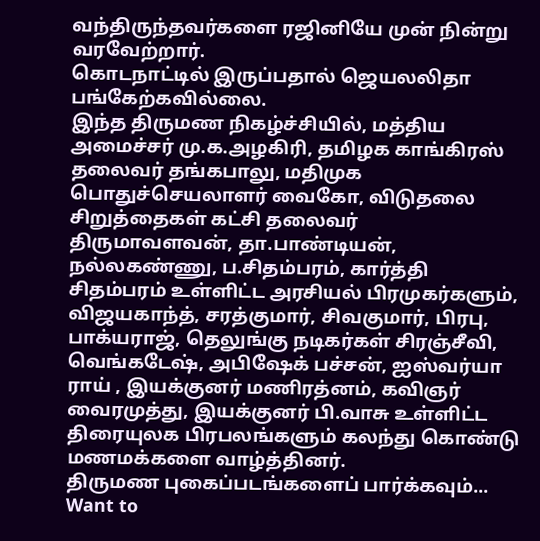வந்திருந்தவர்களை ரஜினியே முன் நின்று வரவேற்றார்.
கொடநாட்டில் இருப்பதால் ஜெயலலிதா பங்கேற்கவில்லை.
இந்த திருமண நிகழ்ச்சியில், மத்திய அமைச்சர் மு.க.அழகிரி, தமிழக காங்கிரஸ் தலைவர் தங்கபாலு, மதிமுக பொதுச்செயலாளர் வைகோ, விடுதலை சிறுத்தைகள் கட்சி தலைவர் திருமாவளவன், தா.பாண்டியன், நல்லகண்ணு, ப.சிதம்பரம், கார்த்தி சிதம்பரம் உள்ளிட்ட அரசியல் பிரமுகர்களும், விஜயகாந்த், சரத்குமார், சிவகுமார், பிரபு, பாக்யராஜ், தெலுங்கு நடிகர்கள் சிரஞ்சீவி, வெங்கடேஷ், அபிஷேக் பச்சன், ஐஸ்வர்யா ராய் , இயக்குனர் மணிரத்னம், கவிஞர் வைரமுத்து, இயக்குனர் பி.வாசு உள்ளிட்ட திரையுலக பிரபலங்களும் கலந்து கொண்டு மணமக்களை வாழ்த்தினர்.
திருமண புகைப்படங்களைப் பார்க்கவும்...
Want to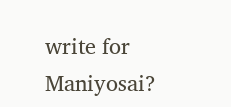write for Maniyosai?